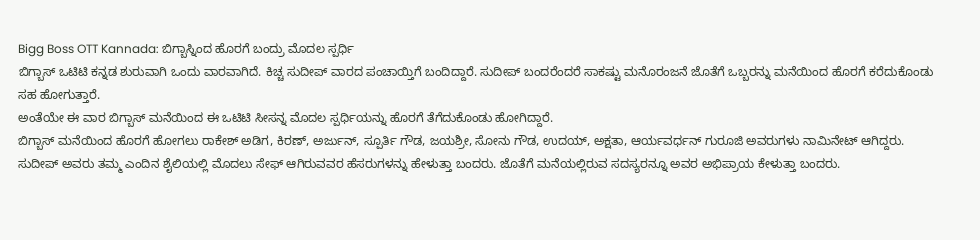Bigg Boss OTT Kannada: ಬಿಗ್ಬಾಸ್ನಿಂದ ಹೊರಗೆ ಬಂದ್ರು ಮೊದಲ ಸ್ಪರ್ಧಿ
ಬಿಗ್ಬಾಸ್ ಒಟಿಟಿ ಕನ್ನಡ ಶುರುವಾಗಿ ಒಂದು ವಾರವಾಗಿದೆ. ಕಿಚ್ಚ ಸುದೀಪ್ ವಾರದ ಪಂಚಾಯ್ತಿಗೆ ಬಂದಿದ್ದಾರೆ. ಸುದೀಪ್ ಬಂದರೆಂದರೆ ಸಾಕಷ್ಟು ಮನೊರಂಜನೆ ಜೊತೆಗೆ ಒಬ್ಬರನ್ನು ಮನೆಯಿಂದ ಹೊರಗೆ ಕರೆದುಕೊಂಡು ಸಹ ಹೋಗುತ್ತಾರೆ.
ಅಂತೆಯೇ ಈ ವಾರ ಬಿಗ್ಬಾಸ್ ಮನೆಯಿಂದ ಈ ಒಟಿಟಿ ಸೀಸನ್ನ ಮೊದಲ ಸ್ಪರ್ಧಿಯನ್ನು ಹೊರಗೆ ತೆಗೆದುಕೊಂಡು ಹೋಗಿದ್ದಾರೆ.
ಬಿಗ್ಬಾಸ್ ಮನೆಯಿಂದ ಹೊರಗೆ ಹೋಗಲು ರಾಕೇಶ್ ಅಡಿಗ, ಕಿರಣ್, ಅರ್ಜುನ್, ಸ್ಪೂರ್ತಿ ಗೌಡ, ಜಯಶ್ರೀ, ಸೋನು ಗೌಡ, ಉದಯ್, ಅಕ್ಷತಾ, ಆರ್ಯವರ್ಧನ್ ಗುರೂಜಿ ಅವರುಗಳು ನಾಮಿನೇಟ್ ಆಗಿದ್ದರು.
ಸುದೀಪ್ ಅವರು ತಮ್ಮ ಎಂದಿನ ಶೈಲಿಯಲ್ಲಿ ಮೊದಲು ಸೇಫ್ ಆಗಿರುವವರ ಹೆಸರುಗಳನ್ನು ಹೇಳುತ್ತಾ ಬಂದರು. ಜೊತೆಗೆ ಮನೆಯಲ್ಲಿರುವ ಸದಸ್ಯರನ್ನೂ ಅವರ ಅಭಿಪ್ರಾಯ ಕೇಳುತ್ತಾ ಬಂದರು.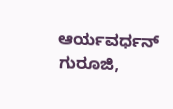ಆರ್ಯವರ್ಧನ್ ಗುರೂಜಿ,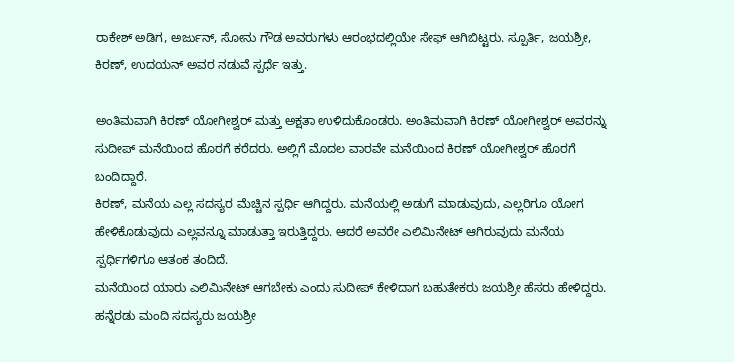ರಾಕೇಶ್ ಅಡಿಗ, ಅರ್ಜುನ್, ಸೋನು ಗೌಡ ಅವರುಗಳು ಆರಂಭದಲ್ಲಿಯೇ ಸೇಫ್ ಆಗಿಬಿಟ್ಟರು. ಸ್ಪೂರ್ತಿ, ಜಯಶ್ರೀ, ಕಿರಣ್, ಉದಯನ್ ಅವರ ನಡುವೆ ಸ್ಪರ್ಧೆ ಇತ್ತು.

ಅಂತಿಮವಾಗಿ ಕಿರಣ್ ಯೋಗೀಶ್ವರ್ ಮತ್ತು ಅಕ್ಷತಾ ಉಳಿದುಕೊಂಡರು. ಅಂತಿಮವಾಗಿ ಕಿರಣ್ ಯೋಗೀಶ್ವರ್ ಅವರನ್ನು ಸುದೀಪ್ ಮನೆಯಿಂದ ಹೊರಗೆ ಕರೆದರು. ಅಲ್ಲಿಗೆ ಮೊದಲ ವಾರವೇ ಮನೆಯಿಂದ ಕಿರಣ್ ಯೋಗೀಶ್ವರ್ ಹೊರಗೆ ಬಂದಿದ್ದಾರೆ.
ಕಿರಣ್, ಮನೆಯ ಎಲ್ಲ ಸದಸ್ಯರ ಮೆಚ್ಚಿನ ಸ್ಪರ್ಧಿ ಆಗಿದ್ದರು. ಮನೆಯಲ್ಲಿ ಅಡುಗೆ ಮಾಡುವುದು, ಎಲ್ಲರಿಗೂ ಯೋಗ ಹೇಳಿಕೊಡುವುದು ಎಲ್ಲವನ್ನೂ ಮಾಡುತ್ತಾ ಇರುತ್ತಿದ್ದರು. ಆದರೆ ಅವರೇ ಎಲಿಮಿನೇಟ್ ಆಗಿರುವುದು ಮನೆಯ ಸ್ಪರ್ಧಿಗಳಿಗೂ ಆತಂಕ ತಂದಿದೆ.
ಮನೆಯಿಂದ ಯಾರು ಎಲಿಮಿನೇಟ್ ಆಗಬೇಕು ಎಂದು ಸುದೀಪ್ ಕೇಳಿದಾಗ ಬಹುತೇಕರು ಜಯಶ್ರೀ ಹೆಸರು ಹೇಳಿದ್ದರು. ಹನ್ನೆರಡು ಮಂದಿ ಸದಸ್ಯರು ಜಯಶ್ರೀ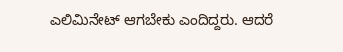ಎಲಿಮಿನೇಟ್ ಆಗಬೇಕು ಎಂದಿದ್ದರು. ಆದರೆ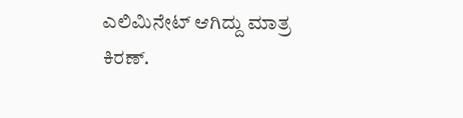ಎಲಿಮಿನೇಟ್ ಆಗಿದ್ದು ಮಾತ್ರ ಕಿರಣ್.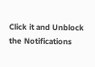Click it and Unblock the Notifications